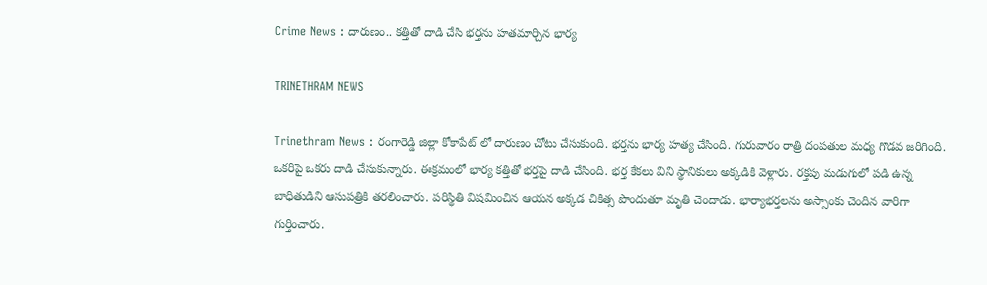Crime News : దారుణం.. కత్తితో దాడి చేసి భర్తను హతమార్చిన భార్య

TRINETHRAM NEWS

Trinethram News : రంగారెడ్డి జిల్లా కోకాపేట్ లో దారుణం చోటు చేసుకుంది. భర్తను భార్య హత్య చేసింది. గురువారం రాత్రి దంపతుల మధ్య గొడవ జరిగింది. ఒకరిపై ఒకరు దాడి చేసుకున్నారు. ఈక్రమంలో భార్య కత్తితో భర్తపై దాడి చేసింది. భర్త కేకలు విని స్థానికులు అక్కడికి వెళ్లారు. రక్తపు మడుగులో పడి ఉన్న బాధితుడిని ఆసుపత్రికి తరలించారు. పరిస్థితి విషమించిన ఆయన అక్కడ చికిత్స పొందుతూ మృతి చెందాడు. భార్యాభర్తలను అస్సాంకు చెందిన వారిగా గుర్తించారు.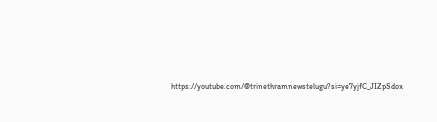https://youtube.com/@trinethramnewstelugu?si=ye7yjfC_JIZpSdox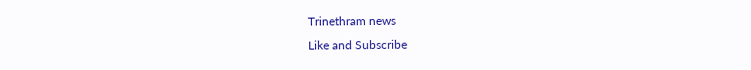Trinethram news
Like and Subscribe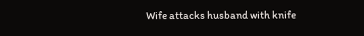Wife attacks husband with knife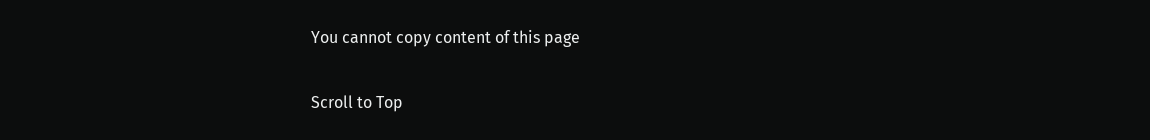You cannot copy content of this page

Scroll to Top